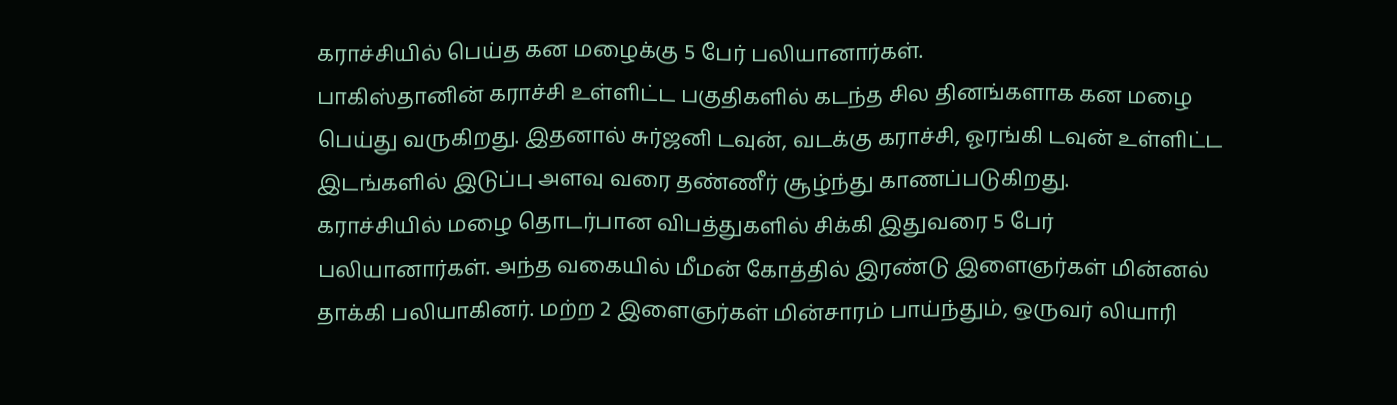கராச்சியில் பெய்த கன மழைக்கு 5 பேர் பலியானார்கள்.
பாகிஸ்தானின் கராச்சி உள்ளிட்ட பகுதிகளில் கடந்த சில தினங்களாக கன மழை பெய்து வருகிறது. இதனால் சுர்ஜனி டவுன், வடக்கு கராச்சி, ஓரங்கி டவுன் உள்ளிட்ட இடங்களில் இடுப்பு அளவு வரை தண்ணீர் சூழ்ந்து காணப்படுகிறது.
கராச்சியில் மழை தொடர்பான விபத்துகளில் சிக்கி இதுவரை 5 பேர் பலியானார்கள். அந்த வகையில் மீமன் கோத்தில் இரண்டு இளைஞர்கள் மின்னல் தாக்கி பலியாகினர். மற்ற 2 இளைஞர்கள் மின்சாரம் பாய்ந்தும், ஒருவர் லியாரி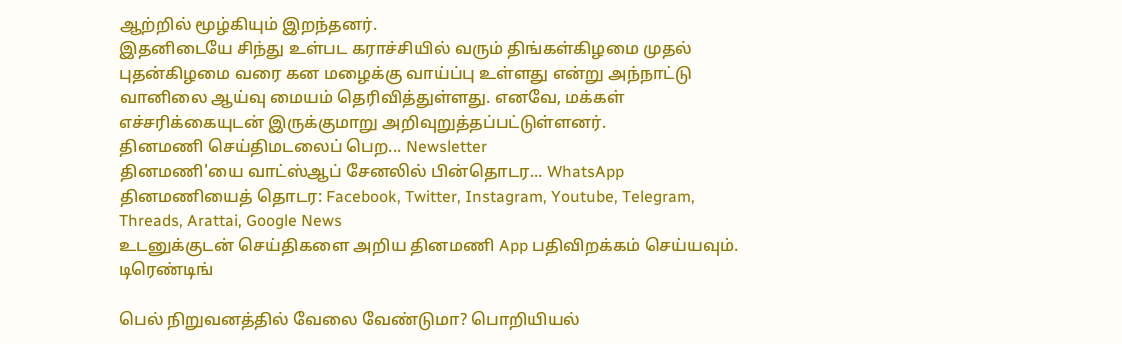ஆற்றில் மூழ்கியும் இறந்தனர்.
இதனிடையே சிந்து உள்பட கராச்சியில் வரும் திங்கள்கிழமை முதல் புதன்கிழமை வரை கன மழைக்கு வாய்ப்பு உள்ளது என்று அந்நாட்டு வானிலை ஆய்வு மையம் தெரிவித்துள்ளது. எனவே, மக்கள் எச்சரிக்கையுடன் இருக்குமாறு அறிவுறுத்தப்பட்டுள்ளனர்.
தினமணி செய்திமடலைப் பெற... Newsletter
தினமணி'யை வாட்ஸ்ஆப் சேனலில் பின்தொடர... WhatsApp
தினமணியைத் தொடர: Facebook, Twitter, Instagram, Youtube, Telegram, Threads, Arattai, Google News
உடனுக்குடன் செய்திகளை அறிய தினமணி App பதிவிறக்கம் செய்யவும்.
டிரெண்டிங்

பெல் நிறுவனத்தில் வேலை வேண்டுமா? பொறியியல்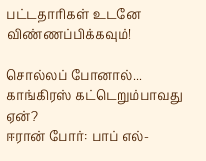பட்டதாரிகள் உடனே விண்ணப்பிக்கவும்!

சொல்லப் போனால்... காங்கிரஸ் கட்டெறும்பாவது ஏன்?
ஈரான் போர்: பாப் எல்-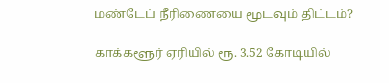மண்டேப் நீரிணையை மூடவும் திட்டம்?

காக்களூர் ஏரியில் ரூ. 3.52 கோடியில்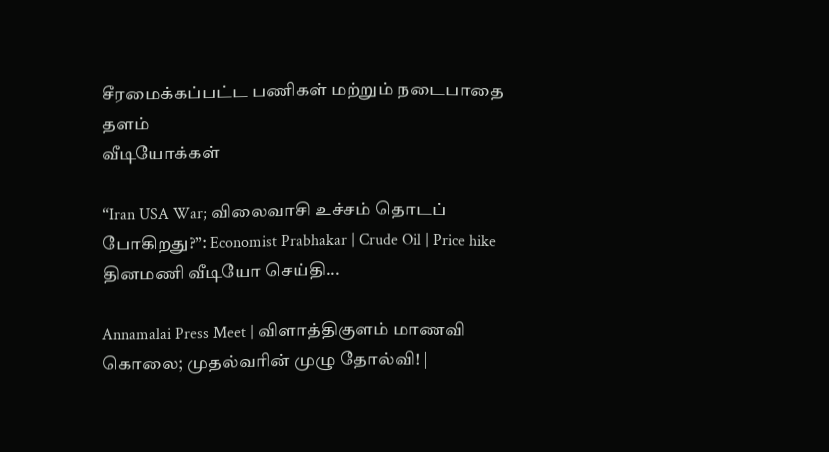சீரமைக்கப்பட்ட பணிகள் மற்றும் நடைபாதை தளம்
வீடியோக்கள்

“Iran USA War; விலைவாசி உச்சம் தொடப் போகிறது?”: Economist Prabhakar | Crude Oil | Price hike
தினமணி வீடியோ செய்தி...

Annamalai Press Meet | விளாத்திகுளம் மாணவி கொலை; முதல்வரின் முழு தோல்வி! |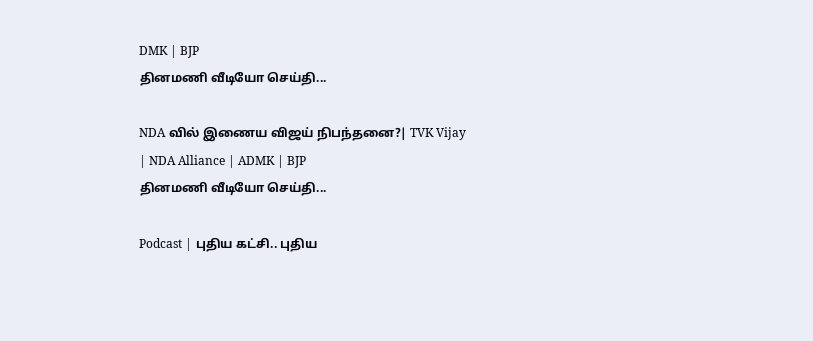DMK | BJP
தினமணி வீடியோ செய்தி...

NDA வில் இணைய விஜய் நிபந்தனை?| TVK Vijay | NDA Alliance | ADMK | BJP
தினமணி வீடியோ செய்தி...

Podcast | புதிய கட்சி.. புதிய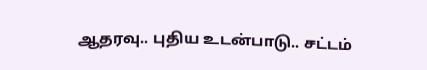ஆதரவு.. புதிய உடன்பாடு.. சட்டம்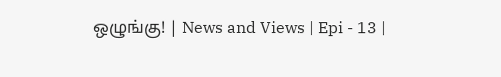ஒழுங்கு! | News and Views | Epi - 13 |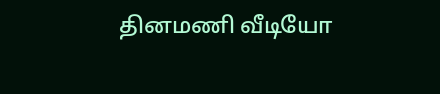தினமணி வீடியோ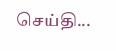செய்தி...